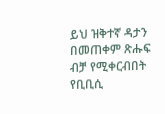ይህ ዝቅተኛ ዳታን በመጠቀም ጽሑፍ ብቻ የሚቀርብበት የቢቢሲ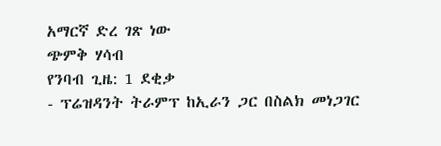አማርኛ ድረ ገጽ ነው
ጭምቅ ሃሳብ
የንባብ ጊዜ: 1 ደቂቃ
- ፕሬዝዳንት ትራምፕ ከኢራን ጋር በስልክ መነጋገር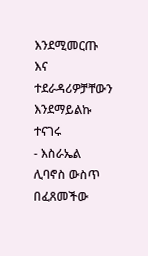እንደሚመርጡ እና ተደራዳሪዎቻቸውን እንደማይልኩ ተናገሩ
- እስራኤል ሊባኖስ ውስጥ በፈጸመችው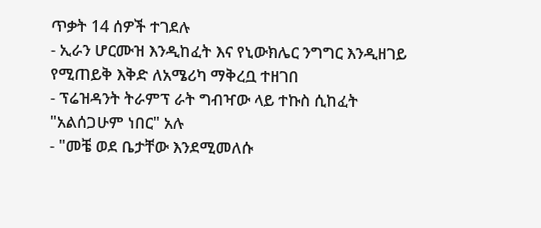ጥቃት 14 ሰዎች ተገደሉ
- ኢራን ሆርሙዝ እንዲከፈት እና የኒውክሌር ንግግር እንዲዘገይ የሚጠይቅ እቅድ ለአሜሪካ ማቅረቧ ተዘገበ
- ፕሬዝዳንት ትራምፕ ራት ግብዣው ላይ ተኩስ ሲከፈት "አልሰጋሁም ነበር" አሉ
- "መቼ ወደ ቤታቸው እንደሚመለሱ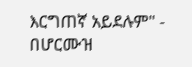እርግጠኛ አይደሉም" - በሆርሙዝ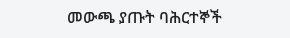መውጫ ያጡት ባሕርተኞች